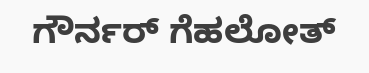ಗೌರ್ನರ್‌ ಗೆಹಲೋತ್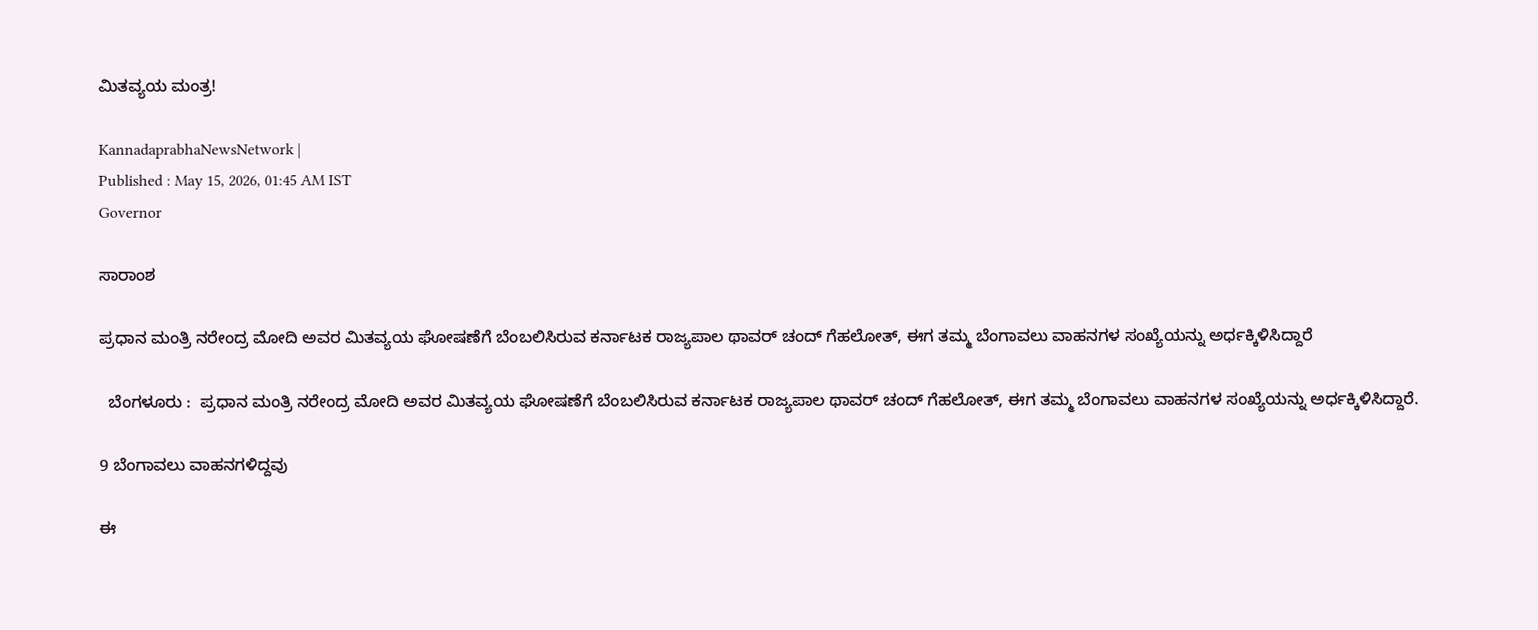ಮಿತವ್ಯಯ ಮಂತ್ರ!

KannadaprabhaNewsNetwork |
Published : May 15, 2026, 01:45 AM IST
Governor

ಸಾರಾಂಶ

ಪ್ರಧಾನ ಮಂತ್ರಿ ನರೇಂದ್ರ ಮೋದಿ ಅವರ ಮಿತವ್ಯಯ ಘೋಷಣೆಗೆ ಬೆಂಬಲಿಸಿರುವ ಕರ್ನಾಟಕ ರಾಜ್ಯಪಾಲ ಥಾವರ್‌ ಚಂದ್‌ ಗೆಹಲೋತ್‌, ಈಗ ತಮ್ಮ ಬೆಂಗಾವಲು ವಾಹನಗಳ ಸಂಖ್ಯೆಯನ್ನು ಅರ್ಧಕ್ಕಿಳಿಸಿದ್ದಾರೆ

  ಬೆಂಗಳೂರು :  ಪ್ರಧಾನ ಮಂತ್ರಿ ನರೇಂದ್ರ ಮೋದಿ ಅವರ ಮಿತವ್ಯಯ ಘೋಷಣೆಗೆ ಬೆಂಬಲಿಸಿರುವ ಕರ್ನಾಟಕ ರಾಜ್ಯಪಾಲ ಥಾವರ್‌ ಚಂದ್‌ ಗೆಹಲೋತ್‌, ಈಗ ತಮ್ಮ ಬೆಂಗಾವಲು ವಾಹನಗಳ ಸಂಖ್ಯೆಯನ್ನು ಅರ್ಧಕ್ಕಿಳಿಸಿದ್ದಾರೆ.

9 ಬೆಂಗಾವಲು ವಾಹನಗಳಿದ್ದವು

ಈ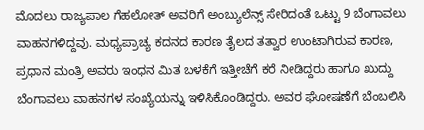ಮೊದಲು ರಾಜ್ಯಪಾಲ ಗೆಹಲೋತ್ ಅವರಿಗೆ ಅಂಬ್ಯುಲೆನ್ಸ್‌ ಸೇರಿದಂತೆ ಒಟ್ಟು 9 ಬೆಂಗಾವಲು ವಾಹನಗಳಿದ್ದವು. ಮಧ್ಯಪ್ರಾಚ್ಯ ಕದನದ ಕಾರಣ ತೈಲದ ತತ್ವಾರ ಉಂಟಾಗಿರುವ ಕಾರಣ, ಪ್ರಧಾನ ಮಂತ್ರಿ ಅವರು ಇಂಧನ ಮಿತ ಬಳಕೆಗೆ ಇತ್ತೀಚೆಗೆ ಕರೆ ನೀಡಿದ್ದರು ಹಾಗೂ ಖುದ್ದು ಬೆಂಗಾವಲು ವಾಹನಗಳ ಸಂಖ್ಯೆಯನ್ನು ಇಳಿಸಿಕೊಂಡಿದ್ದರು. ಅವರ ಘೋಷಣೆಗೆ ಬೆಂಬಲಿಸಿ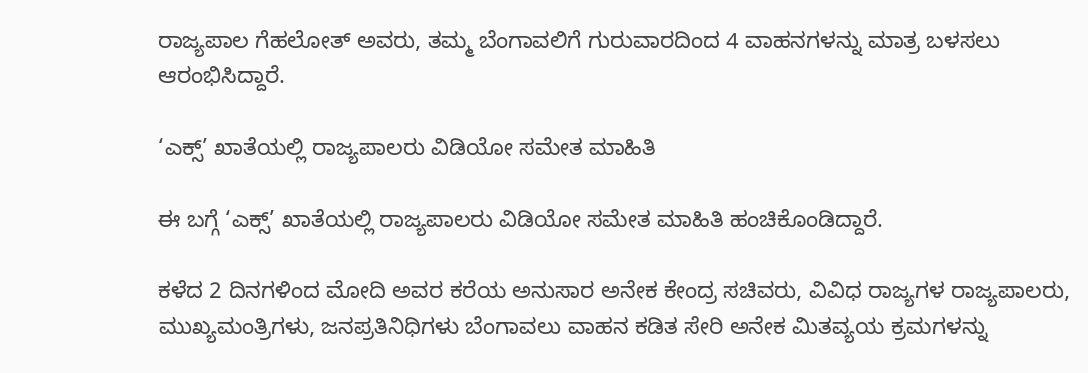ರಾಜ್ಯಪಾಲ ಗೆಹಲೋತ್ ಅವರು, ತಮ್ಮ ಬೆಂಗಾವಲಿಗೆ ಗುರುವಾರದಿಂದ 4 ವಾಹನಗಳನ್ನು ಮಾತ್ರ ಬಳಸಲು ಆರಂಭಿಸಿದ್ದಾರೆ.

‘ಎಕ್ಸ್’ ಖಾತೆಯಲ್ಲಿ ರಾಜ್ಯಪಾಲರು ವಿಡಿಯೋ ಸಮೇತ ಮಾಹಿತಿ

ಈ ಬಗ್ಗೆ ‘ಎಕ್ಸ್’ ಖಾತೆಯಲ್ಲಿ ರಾಜ್ಯಪಾಲರು ವಿಡಿಯೋ ಸಮೇತ ಮಾಹಿತಿ ಹಂಚಿಕೊಂಡಿದ್ದಾರೆ.

ಕಳೆದ 2 ದಿನಗಳಿಂದ ಮೋದಿ ಅವರ ಕರೆಯ ಅನುಸಾರ ಅನೇಕ ಕೇಂದ್ರ ಸಚಿವರು, ವಿವಿಧ ರಾಜ್ಯಗಳ ರಾಜ್ಯಪಾಲರು, ಮುಖ್ಯಮಂತ್ರಿಗಳು, ಜನಪ್ರತಿನಿಧಿಗಳು ಬೆಂಗಾವಲು ವಾಹನ ಕಡಿತ ಸೇರಿ ಅನೇಕ ಮಿತವ್ಯಯ ಕ್ರಮಗಳನ್ನು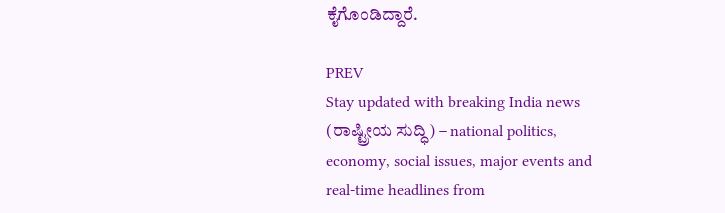ಕೈಗೊಂಡಿದ್ದಾರೆ.

PREV
Stay updated with breaking India news (ರಾಷ್ಟ್ರೀಯ ಸುದ್ಧಿ) – national politics, economy, social issues, major events and real‑time headlines from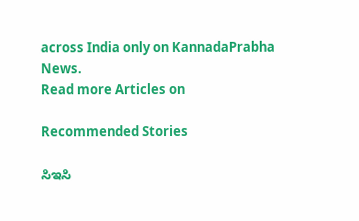across India only on KannadaPrabha News.
Read more Articles on

Recommended Stories

ಸಿಇಸಿ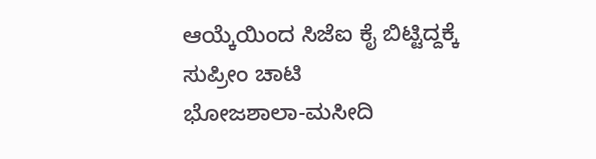ಆಯ್ಕೆಯಿಂದ ಸಿಜೆಐ ಕೈ ಬಿಟ್ಟಿದ್ದಕ್ಕೆ ಸುಪ್ರೀಂ ಚಾಟಿ
ಭೋಜಶಾಲಾ-ಮಸೀದಿ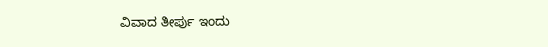ವಿವಾದ ತೀರ್ಪು ಇಂದು